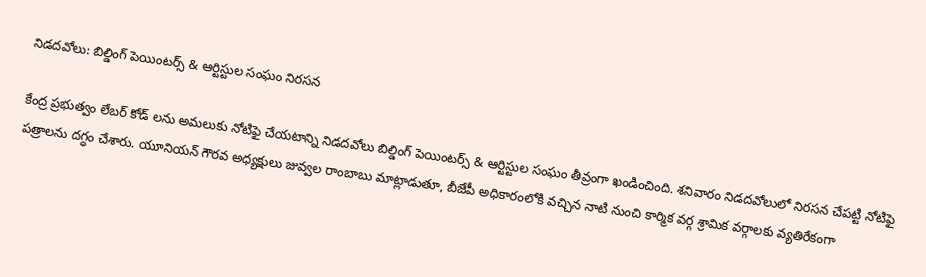నిడదవోలు: బిల్డింగ్ పెయింటర్స్ & ఆర్టిస్టుల సంఘం నిరసన

కేంద్ర ప్రభుత్వం లేబర్ కోడ్ లను అమలుకు నోటిఫై చేయటాన్ని నిడదవోలు బిల్డింగ్ పెయింటర్స్ & ఆర్టిస్టుల సంఘం తీవ్రంగా ఖండించింది. శనివారం నిడదవోలులో నిరసన చేపట్టి నోటిఫై పత్రాలను దగ్ధం చేశారు. యూనియన్ గౌరవ అధ్యక్షులు జువ్వల రాంబాబు మాట్లాడుతూ, బీజేపీ అధికారంలోకి వచ్చిన నాటి నుంచి కార్మిక వర్గ శ్రామిక వర్గాలకు వ్యతిరేకంగా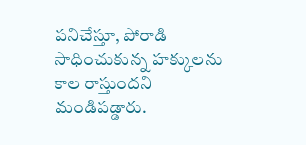పనిచేస్తూ, పోరాడి సాధించుకున్న హక్కులను కాల రాస్తుందని మండిపడ్డారు.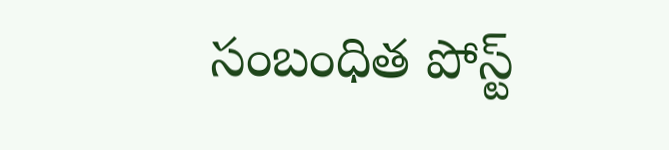సంబంధిత పోస్ట్